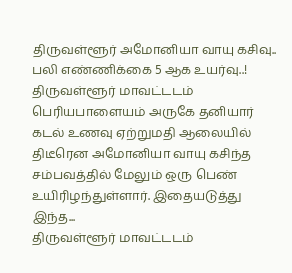திருவள்ளூர் அமோனியா வாயு கசிவு.. பலி எண்ணிக்கை 5 ஆக உயர்வு..!
திருவள்ளூர் மாவட்டடம் பெரியபாளையம் அருகே தனியார் கடல் உணவு ஏற்றுமதி ஆலையில் திடீரென அமோனியா வாயு கசிந்த சம்பவத்தில் மேலும் ஒரு பெண் உயிரிழந்துள்ளார். இதையடுத்து இந்த...
திருவள்ளூர் மாவட்டடம்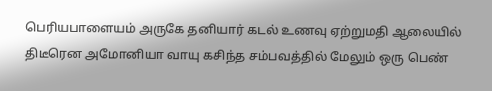பெரியபாளையம் அருகே தனியார் கடல் உணவு ஏற்றுமதி ஆலையில் திடீரென அமோனியா வாயு கசிந்த சம்பவத்தில் மேலும் ஒரு பெண்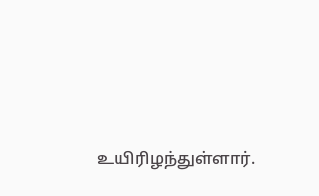உயிரிழந்துள்ளார்.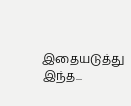இதையடுத்து இந்த...